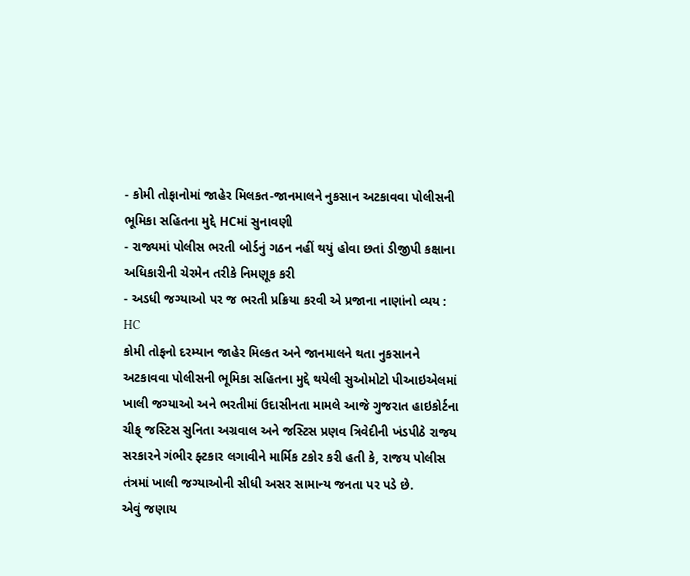- કોમી તોફાનોમાં જાહેર મિલકત-જાનમાલને નુકસાન અટકાવવા પોલીસની ભૂમિકા સહિતના મુદ્દે HCમાં સુનાવણી
- રાજ્યમાં પોલીસ ભરતી બોર્ડનું ગઠન નહીં થયું હોવા છતાં ડીજીપી કક્ષાના અધિકારીની ચેરમેન તરીકે નિમણૂક કરી
- અડધી જગ્યાઓ પર જ ભરતી પ્રક્રિયા કરવી એ પ્રજાના નાણાંનો વ્યય : HC
કોમી તોફનો દરમ્યાન જાહેર મિલ્કત અને જાનમાલને થતા નુકસાનને અટકાવવા પોલીસની ભૂમિકા સહિતના મુદ્દે થયેલી સુઓમોટો પીઆઇએલમાં ખાલી જગ્યાઓ અને ભરતીમાં ઉદાસીનતા મામલે આજે ગુજરાત હાઇકોર્ટના ચીફ્ જસ્ટિસ સુનિતા અગ્રવાલ અને જસ્ટિસ પ્રણવ ત્રિવેદીની ખંડપીઠે રાજય સરકારને ગંભીર ફ્ટકાર લગાવીને માર્મિક ટકોર કરી હતી કે, રાજય પોલીસ તંત્રમાં ખાલી જગ્યાઓની સીધી અસર સામાન્ય જનતા પર પડે છે.
એવું જણાય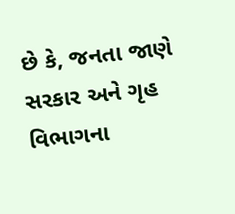છે કે, જનતા જાણે સરકાર અને ગૃહ વિભાગના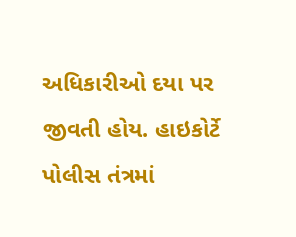અધિકારીઓ દયા પર જીવતી હોય. હાઇકોર્ટે પોલીસ તંત્રમાં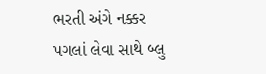ભરતી અંગે નક્કર પગલાં લેવા સાથે બ્લુ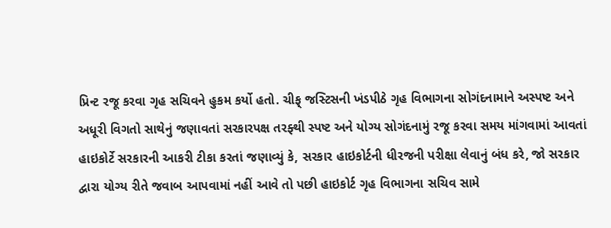પ્રિન્ટ રજૂ કરવા ગૃહ સચિવને હુકમ કર્યો હતો. ચીફ્ જસ્ટિસની ખંડપીઠે ગૃહ વિભાગના સોગંદનામાને અસ્પષ્ટ અને અધૂરી વિગતો સાથેનું જણાવતાં સરકારપક્ષ તરફ્થી સ્પષ્ટ અને યોગ્ય સોગંદનામું રજૂ કરવા સમય માંગવામાં આવતાં હાઇકોર્ટે સરકારની આકરી ટીકા કરતાં જણાવ્યું કે, સરકાર હાઇકોર્ટની ધીરજની પરીક્ષા લેવાનું બંધ કરે, જો સરકાર દ્વારા યોગ્ય રીતે જવાબ આપવામાં નહીં આવે તો પછી હાઇકોર્ટ ગૃહ વિભાગના સચિવ સામે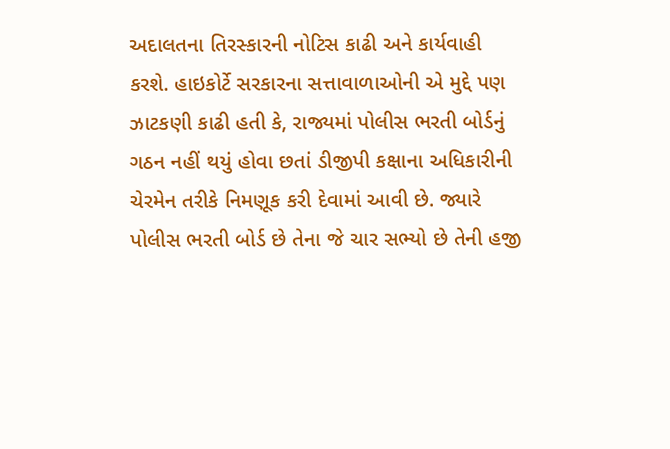અદાલતના તિરસ્કારની નોટિસ કાઢી અને કાર્યવાહી કરશે. હાઇકોર્ટે સરકારના સત્તાવાળાઓની એ મુદ્દે પણ ઝાટકણી કાઢી હતી કે, રાજ્યમાં પોલીસ ભરતી બોર્ડનું ગઠન નહીં થયું હોવા છતાં ડીજીપી કક્ષાના અધિકારીની ચેરમેન તરીકે નિમણૂક કરી દેવામાં આવી છે. જ્યારે પોલીસ ભરતી બોર્ડ છે તેના જે ચાર સભ્યો છે તેની હજી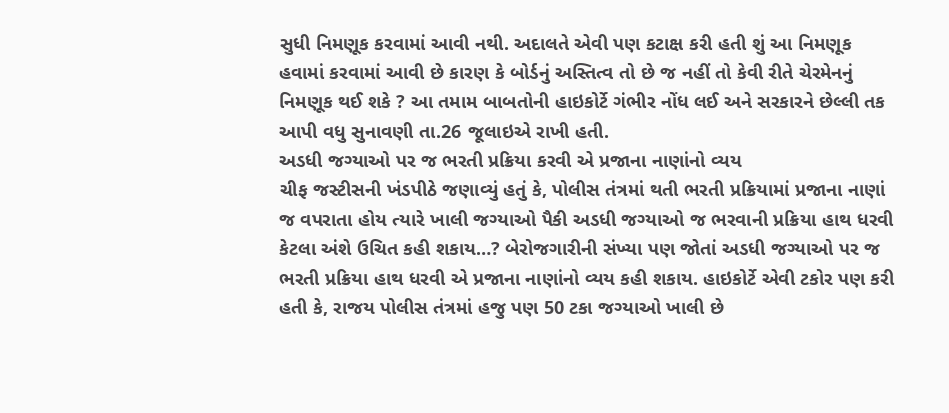સુધી નિમણૂક કરવામાં આવી નથી. અદાલતે એવી પણ કટાક્ષ કરી હતી શું આ નિમણૂક હવામાં કરવામાં આવી છે કારણ કે બોર્ડનું અસ્તિત્વ તો છે જ નહીં તો કેવી રીતે ચેરમેનનું નિમણૂક થઈ શકે ? આ તમામ બાબતોની હાઇકોર્ટે ગંભીર નોંધ લઈ અને સરકારને છેલ્લી તક આપી વધુ સુનાવણી તા.26 જૂલાઇએ રાખી હતી.
અડધી જગ્યાઓ પર જ ભરતી પ્રક્રિયા કરવી એ પ્રજાના નાણાંનો વ્યય
ચીફ જસ્ટીસની ખંડપીઠે જણાવ્યું હતું કે, પોલીસ તંત્રમાં થતી ભરતી પ્રક્રિયામાં પ્રજાના નાણાં જ વપરાતા હોય ત્યારે ખાલી જગ્યાઓ પૈકી અડધી જગ્યાઓ જ ભરવાની પ્રક્રિયા હાથ ધરવી કેટલા અંશે ઉચિત કહી શકાય…? બેરોજગારીની સંખ્યા પણ જોતાં અડધી જગ્યાઓ પર જ ભરતી પ્રક્રિયા હાથ ધરવી એ પ્રજાના નાણાંનો વ્યય કહી શકાય. હાઇકોર્ટે એવી ટકોર પણ કરી હતી કે, રાજય પોલીસ તંત્રમાં હજુ પણ 50 ટકા જગ્યાઓ ખાલી છે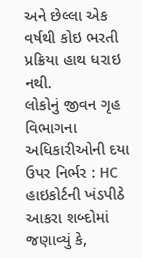અને છેલ્લા એક વર્ષથી કોઇ ભરતી પ્રક્રિયા હાથ ધરાઇ નથી.
લોકોનું જીવન ગૃહ વિભાગના અધિકારીઓની દયા ઉપર નિર્ભર : HC
હાઇકોર્ટની ખંડપીઠે આકરા શબ્દોમાં જણાવ્યું કે,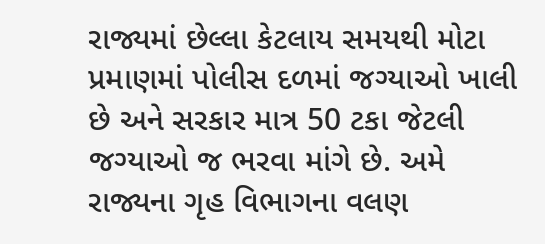રાજ્યમાં છેલ્લા કેટલાય સમયથી મોટા પ્રમાણમાં પોલીસ દળમાં જગ્યાઓ ખાલી છે અને સરકાર માત્ર 50 ટકા જેટલી જગ્યાઓ જ ભરવા માંગે છે. અમે રાજ્યના ગૃહ વિભાગના વલણ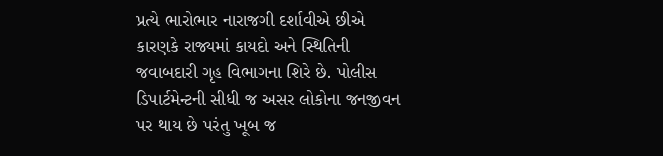પ્રત્યે ભારોભાર નારાજગી દર્શાવીએ છીએ કારણકે રાજ્યમાં કાયદો અને સ્થિતિની જવાબદારી ગૃહ વિભાગના શિરે છે. પોલીસ ડિપાર્ટમેન્ટની સીધી જ અસર લોકોના જનજીવન પર થાય છે પરંતુ ખૂબ જ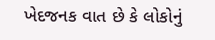ખેદજનક વાત છે કે લોકોનું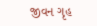જીવન ગૃહ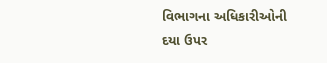વિભાગના અધિકારીઓની દયા ઉપર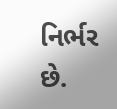નિર્ભર છે.